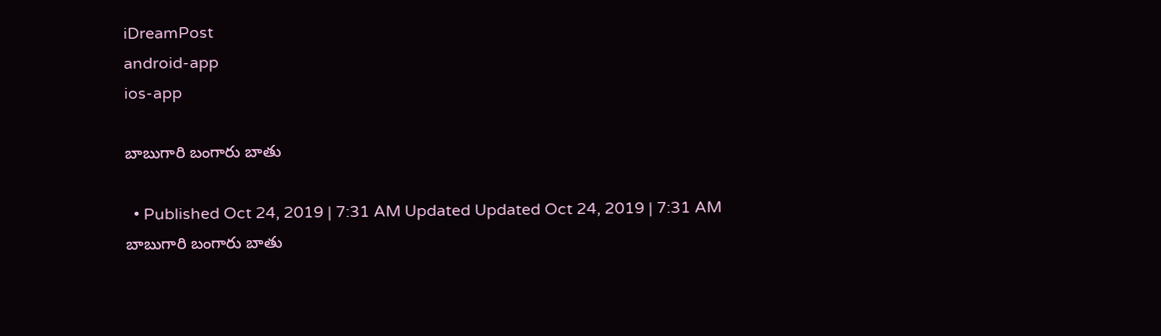iDreamPost
android-app
ios-app

బాబుగారి బంగారు బాతు

  • Published Oct 24, 2019 | 7:31 AM Updated Updated Oct 24, 2019 | 7:31 AM
బాబుగారి బంగారు బాతు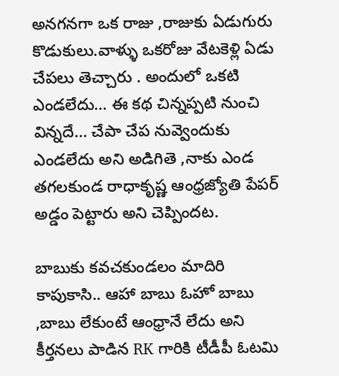అనగనగా ఒక రాజు ,రాజుకు ఏడుగురు కొడుకులు.వాళ్ళు ఒకరోజు వేటకెళ్లి ఏడు చేపలు తెచ్చారు . అందులో ఒకటి ఎండలేదు… ఈ కథ చిన్నప్పటి నుంచి విన్నదే… చేపా చేప నువ్వెందుకు ఎండలేదు అని అడిగితె ,నాకు ఎండ తగలకుండ రాధాకృష్ణ ఆంధ్రజ్యోతి పేపర్ అడ్డం పెట్టారు అని చెప్పిందట.

బాబుకు కవచకుండలం మాదిరి కాపుకాసి.. ఆహా బాబు ఓహో బాబు ,బాబు లేకుంటే ఆంధ్రానే లేదు అని కీర్తనలు పాడిన RK గారికి టీడీపీ ఓటమి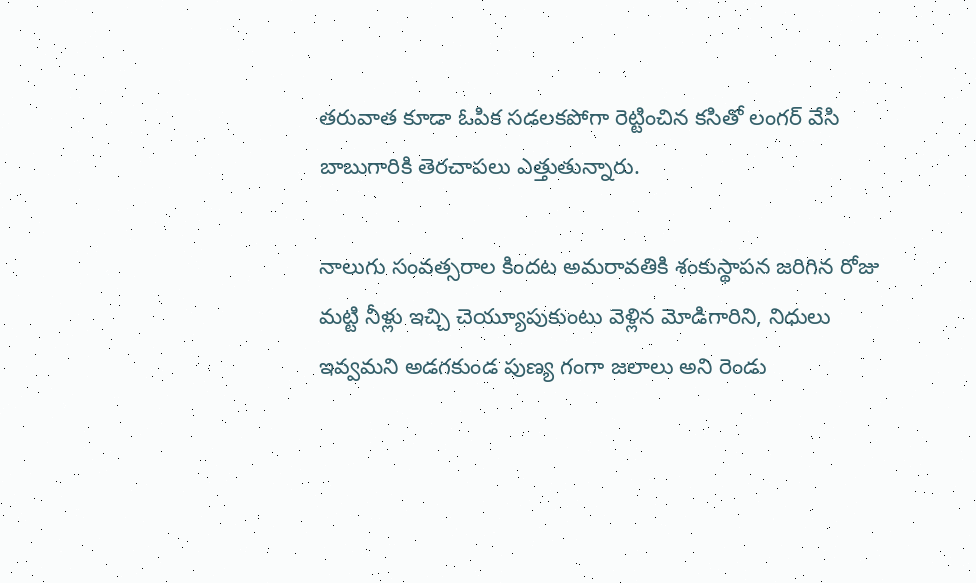తరువాత కూడా ఓపిక సడలకపోగా రెట్టించిన కసితో లంగర్ వేసి బాబుగారికి తెరచాపలు ఎత్తుతున్నారు.

నాలుగు సంవత్సరాల కిందట అమరావతికి శంకుస్థాపన జరిగిన రోజు మట్టి నీళ్లు ఇచ్చి చెయ్యూపుకుంటు వెళ్లిన మోడిగారిని, నిధులు ఇవ్వమని అడగకుండ పుణ్య గంగా జలాలు అని రెండు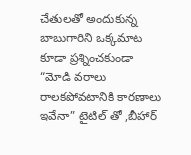చేతులతో అందుకున్న బాబుగారిని ఒక్కమాట కూడా ప్రశ్నించకుండా “మోడి వరాలు రాలకపోవటానికి కారణాలు ఇవేనా” టైటిల్ తో ,బీహార్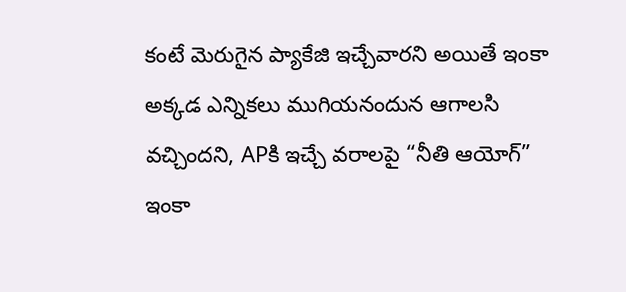కంటే మెరుగైన ప్యాకేజి ఇచ్చేవారని అయితే ఇంకా అక్కడ ఎన్నికలు ముగియనందున ఆగాలసి వచ్చిందని, APకి ఇచ్చే వరాలపై “నీతి ఆయోగ్” ఇంకా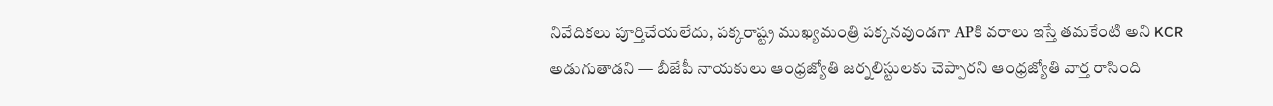నివేదికలు పూర్తిచేయలేదు, పక్కరాష్ట్ర ముఖ్యమంత్రి పక్కనవుండగా APకి వరాలు ఇస్తే తమకేంటి అని KCR అడుగుతాడని — బీజేపీ నాయకులు ఆంధ్రజ్యోతి జర్నలిస్టులకు చెప్పారని ఆంధ్రజ్యోతి వార్త రాసింది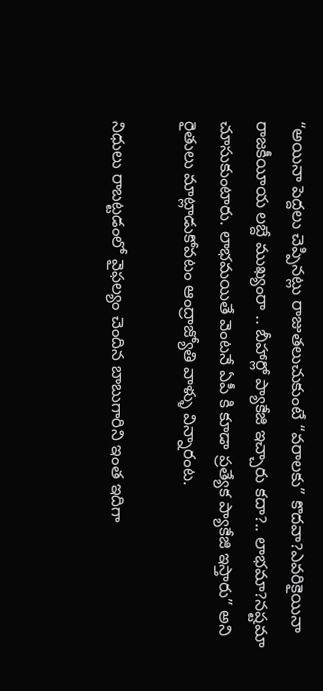“అయినా పెద్దలు చెప్పినట్లు రాజుతలుచుకుంటే “వరాలకు” కొదవా?ఎవరికైయినా రాజకీయీయ లబ్దే ముఖ్యంరా .. బీహార్లో ప్యాకేజి ఇచ్చారు కదా?.. లాభమా?నష్టమా చూసుకుంటారు. లాభమయితే వెంటనే ఏపీ కి కూడా ప్రత్యేక ప్యాకేజి ఇస్తారు” అని రైతులు మాట్లాడుకోవటం ఆంద్రాజ్యోతి వాళ్ళు విన్నారంట.

నిధులు రాబట్టడంలో వైఫల్యం చెందిన బాబుగారిని ఇంత ఇదిగా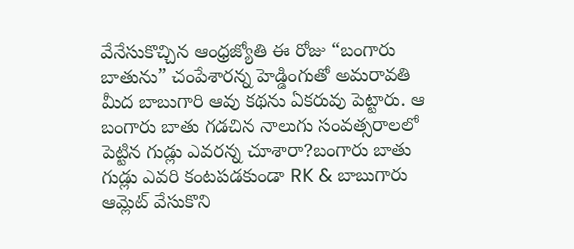వేనేసుకొచ్చిన ఆంధ్రజ్యోతి ఈ రోజు “బంగారు బాతును” చంపేశారన్న హెడ్డింగుతో అమరావతి మీద బాబుగారి ఆవు కథను ఏకరువు పెట్టారు. ఆ బంగారు బాతు గడచిన నాలుగు సంవత్సరాలలో పెట్టిన గుడ్లు ఎవరన్న చూశారా?బంగారు బాతు గుడ్లు ఎవరి కంటపడకుండా RK & బాబుగారు ఆమ్లెట్ వేసుకొని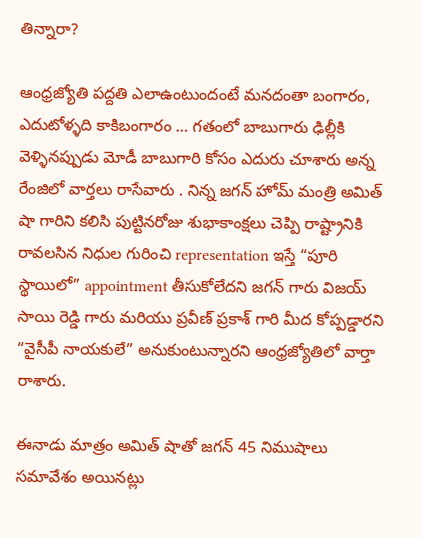తిన్నారా?

ఆంధ్రజ్యోతి పద్దతి ఎలాఉంటుందంటే మనదంతా బంగారం, ఎదుటోళ్ళది కాకిబంగారం … గతంలో బాబుగారు ఢిల్లీకి వెళ్ళినప్పుడు మోడీ బాబుగారి కోసం ఎదురు చూశారు అన్న రేంజిలో వార్తలు రాసేవారు . నిన్న జగన్ హోమ్ మంత్రి అమిత్ షా గారిని కలిసి పుట్టినరోజు శుభాకాంక్షలు చెప్పి రాష్ట్రానికి రావలసిన నిధుల గురించి representation ఇస్తే “పూరి స్థాయిలో” appointment తీసుకోలేదని జగన్ గారు విజయ్ సాయి రెడ్డి గారు మరియు ప్రవీణ్ ప్రకాశ్ గారి మీద కోప్పడ్డారని “వైసీపీ నాయకులే” అనుకుంటున్నారని ఆంధ్రజ్యోతిలో వార్తా రాశారు.

ఈనాడు మాత్రం అమిత్ షాతో జగన్ 45 నిముషాలు సమావేశం అయినట్లు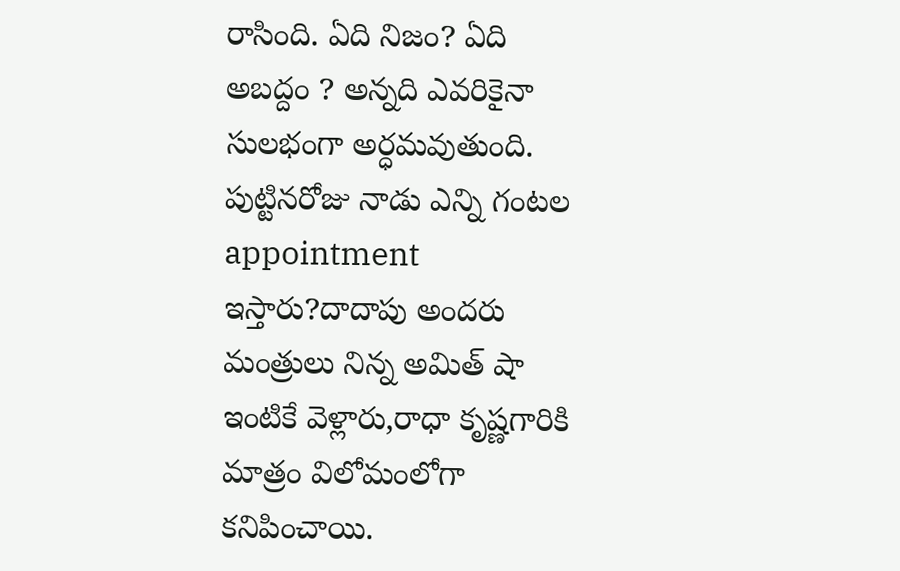రాసింది. ఏది నిజం? ఏది అబద్దం ? అన్నది ఎవరికైనా సులభంగా అర్ధమవుతుంది. పుట్టినరోజు నాడు ఎన్ని గంటల appointment ఇస్తారు?దాదాపు అందరు మంత్రులు నిన్న అమిత్ షా ఇంటికే వెళ్లారు,రాధా కృష్ణగారికి మాత్రం విలోమంలోగా కనిపించాయి.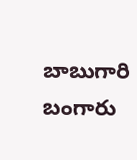బాబుగారి బంగారు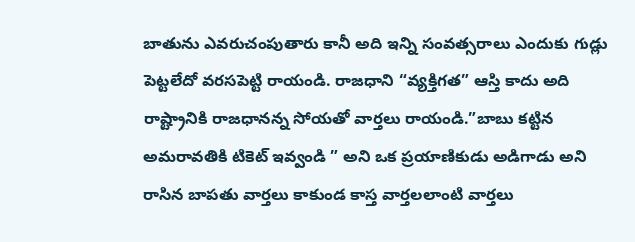బాతును ఎవరుచంపుతారు కానీ అది ఇన్ని సంవత్సరాలు ఎందుకు గుడ్లు పెట్టలేదో వరసపెట్టి రాయండి. రాజధాని “వ్యక్తిగత” ఆస్తి కాదు అది రాష్ట్రానికి రాజధానన్న సోయతో వార్తలు రాయండి.”బాబు కట్టిన అమరావతికి టికెట్ ఇవ్వండి ” అని ఒక ప్రయాణికుడు అడిగాడు అని రాసిన బాపతు వార్తలు కాకుండ కాస్త వార్తలలాంటి వార్తలు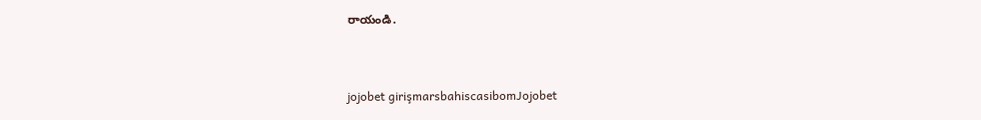రాయండి.


jojobet girişmarsbahiscasibomJojobet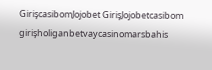GirişcasibomJojobet GirişJojobetcasibom girişholiganbetvaycasinomarsbahis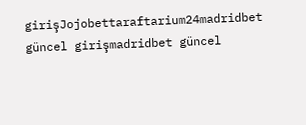girişJojobettaraftarium24madridbet güncel girişmadridbet güncel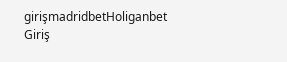girişmadridbetHoliganbet Giriş